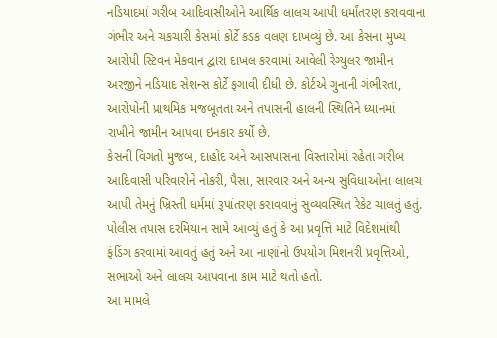નડિયાદમાં ગરીબ આદિવાસીઓને આર્થિક લાલચ આપી ધર્માંતરણ કરાવવાના ગંભીર અને ચકચારી કેસમાં કોર્ટે કડક વલણ દાખવ્યું છે. આ કેસના મુખ્ય આરોપી સ્ટિવન મેકવાન દ્વારા દાખલ કરવામાં આવેલી રેગ્યુલર જામીન અરજીને નડિયાદ સેશન્સ કોર્ટે ફગાવી દીધી છે. કોર્ટએ ગુનાની ગંભીરતા, આરોપોની પ્રાથમિક મજબૂતતા અને તપાસની હાલની સ્થિતિને ધ્યાનમાં રાખીને જામીન આપવા ઇનકાર કર્યો છે.
કેસની વિગતો મુજબ, દાહોદ અને આસપાસના વિસ્તારોમાં રહેતા ગરીબ આદિવાસી પરિવારોને નોકરી, પૈસા, સારવાર અને અન્ય સુવિધાઓના લાલચ આપી તેમનું ખ્રિસ્તી ધર્મમાં રૂપાંતરણ કરાવવાનું સુવ્યવસ્થિત રેકેટ ચાલતું હતું. પોલીસ તપાસ દરમિયાન સામે આવ્યું હતું કે આ પ્રવૃત્તિ માટે વિદેશમાંથી ફંડિંગ કરવામાં આવતું હતું અને આ નાણાંનો ઉપયોગ મિશનરી પ્રવૃત્તિઓ, સભાઓ અને લાલચ આપવાના કામ માટે થતો હતો.
આ મામલે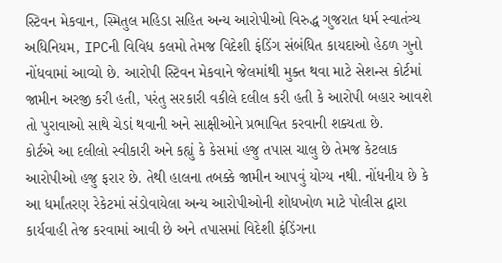સ્ટિવન મેકવાન, સ્મિતુલ મહિડા સહિત અન્ય આરોપીઓ વિરુદ્ધ ગુજરાત ધર્મ સ્વાતંત્ર્ય અધિનિયમ, IPCની વિવિધ કલમો તેમજ વિદેશી ફંડિંગ સંબંધિત કાયદાઓ હેઠળ ગુનો નોંધવામાં આવ્યો છે. આરોપી સ્ટિવન મેકવાને જેલમાંથી મુક્ત થવા માટે સેશન્સ કોર્ટમાં જામીન અરજી કરી હતી, પરંતુ સરકારી વકીલે દલીલ કરી હતી કે આરોપી બહાર આવશે તો પુરાવાઓ સાથે ચેડાં થવાની અને સાક્ષીઓને પ્રભાવિત કરવાની શક્યતા છે.
કોર્ટએ આ દલીલો સ્વીકારી અને કહ્યું કે કેસમાં હજુ તપાસ ચાલુ છે તેમજ કેટલાક આરોપીઓ હજુ ફરાર છે. તેથી હાલના તબક્કે જામીન આપવું યોગ્ય નથી. નોંધનીય છે કે આ ધર્માંતરણ રેકેટમાં સંડોવાયેલા અન્ય આરોપીઓની શોધખોળ માટે પોલીસ દ્વારા કાર્યવાહી તેજ કરવામાં આવી છે અને તપાસમાં વિદેશી ફંડિંગના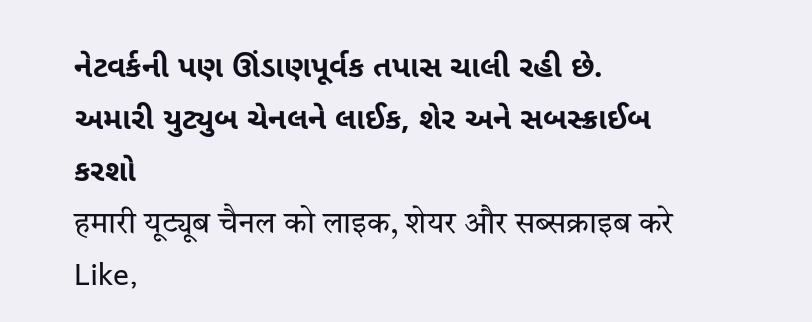નેટવર્કની પણ ઊંડાણપૂર્વક તપાસ ચાલી રહી છે.
અમારી યુટ્યુબ ચેનલને લાઈક, શેર અને સબસ્ક્રાઈબ કરશો
हमारी यूट्यूब चैनल को लाइक, शेयर और सब्सक्राइब करे
Like,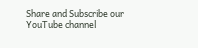Share and Subscribe our YouTube channel